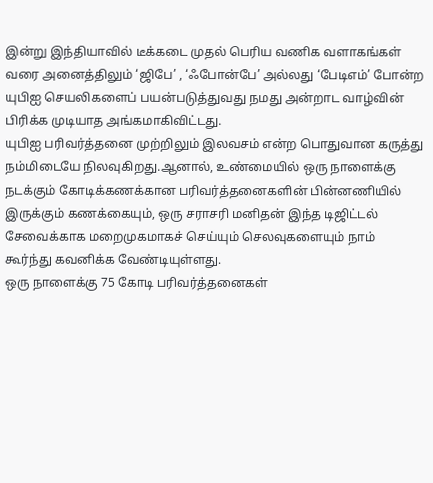இன்று இந்தியாவில் டீக்கடை முதல் பெரிய வணிக வளாகங்கள் வரை அனைத்திலும் ‘ஜிபே’ , ‘ஃபோன்பே’ அல்லது ‘பேடிஎம்’ போன்ற யுபிஐ செயலிகளைப் பயன்படுத்துவது நமது அன்றாட வாழ்வின் பிரிக்க முடியாத அங்கமாகிவிட்டது.
யுபிஐ பரிவர்த்தனை முற்றிலும் இலவசம் என்ற பொதுவான கருத்து நம்மிடையே நிலவுகிறது.ஆனால், உண்மையில் ஒரு நாளைக்கு நடக்கும் கோடிக்கணக்கான பரிவர்த்தனைகளின் பின்னணியில் இருக்கும் கணக்கையும், ஒரு சராசரி மனிதன் இந்த டிஜிட்டல் சேவைக்காக மறைமுகமாகச் செய்யும் செலவுகளையும் நாம் கூர்ந்து கவனிக்க வேண்டியுள்ளது.
ஒரு நாளைக்கு 75 கோடி பரிவர்த்தனைகள்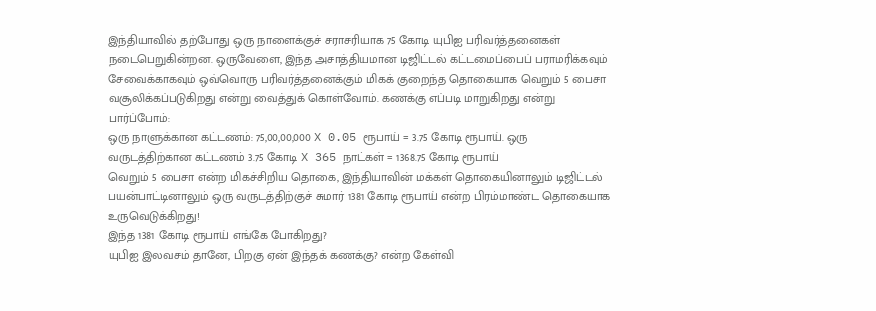இந்தியாவில் தற்போது ஒரு நாளைக்குச் சராசரியாக 75 கோடி யுபிஐ பரிவர்த்தனைகள் நடைபெறுகின்றன. ஒருவேளை, இந்த அசாத்தியமான டிஜிட்டல் கட்டமைப்பைப் பராமரிக்கவும் சேவைக்காகவும் ஒவ்வொரு பரிவர்த்தனைக்கும் மிகக் குறைந்த தொகையாக வெறும் 5 பைசா வசூலிக்கப்படுகிறது என்று வைத்துக் கொள்வோம். கணக்கு எப்படி மாறுகிறது என்று பார்ப்போம்:
ஒரு நாளுக்கான கட்டணம்: 75,00,00,000 X 0.05 ரூபாய் = 3.75 கோடி ரூபாய். ஒரு வருடத்திற்கான கட்டணம் 3.75 கோடி X 365 நாட்கள் = 1368.75 கோடி ரூபாய்
வெறும் 5 பைசா என்ற மிகச்சிறிய தொகை, இந்தியாவின் மக்கள் தொகையினாலும் டிஜிட்டல் பயன்பாட்டினாலும் ஒரு வருடத்திற்குச் சுமார் 1381 கோடி ரூபாய் என்ற பிரம்மாண்ட தொகையாக உருவெடுக்கிறது!
இந்த 1381 கோடி ரூபாய் எங்கே போகிறது?
யுபிஐ இலவசம் தானே, பிறகு ஏன் இந்தக் கணக்கு? என்ற கேள்வி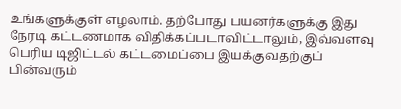உங்களுக்குள் எழலாம். தற்போது பயனர்களுக்கு இது நேரடி கட்டணமாக விதிக்கப்படாவிட்டாலும், இவ்வளவு பெரிய டிஜிட்டல் கட்டமைப்பை இயக்குவதற்குப் பின்வரும்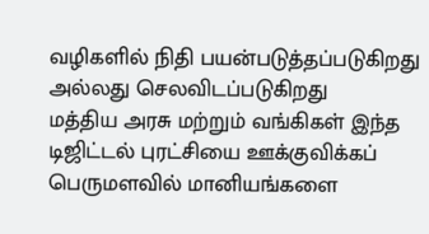வழிகளில் நிதி பயன்படுத்தப்படுகிறது அல்லது செலவிடப்படுகிறது
மத்திய அரசு மற்றும் வங்கிகள் இந்த டிஜிட்டல் புரட்சியை ஊக்குவிக்கப் பெருமளவில் மானியங்களை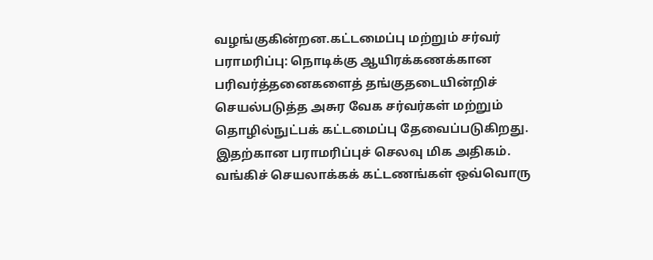வழங்குகின்றன.கட்டமைப்பு மற்றும் சர்வர் பராமரிப்பு: நொடிக்கு ஆயிரக்கணக்கான பரிவர்த்தனைகளைத் தங்குதடையின்றிச் செயல்படுத்த அசுர வேக சர்வர்கள் மற்றும் தொழில்நுட்பக் கட்டமைப்பு தேவைப்படுகிறது.
இதற்கான பராமரிப்புச் செலவு மிக அதிகம். வங்கிச் செயலாக்கக் கட்டணங்கள் ஒவ்வொரு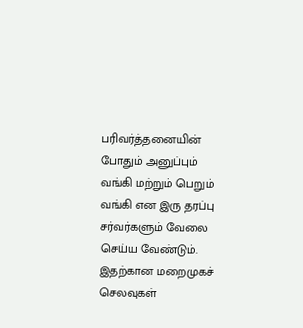பரிவர்த்தனையின் போதும் அனுப்பும் வங்கி மற்றும் பெறும் வங்கி என இரு தரப்பு சர்வர்களும் வேலை செய்ய வேண்டும். இதற்கான மறைமுகச் செலவுகள்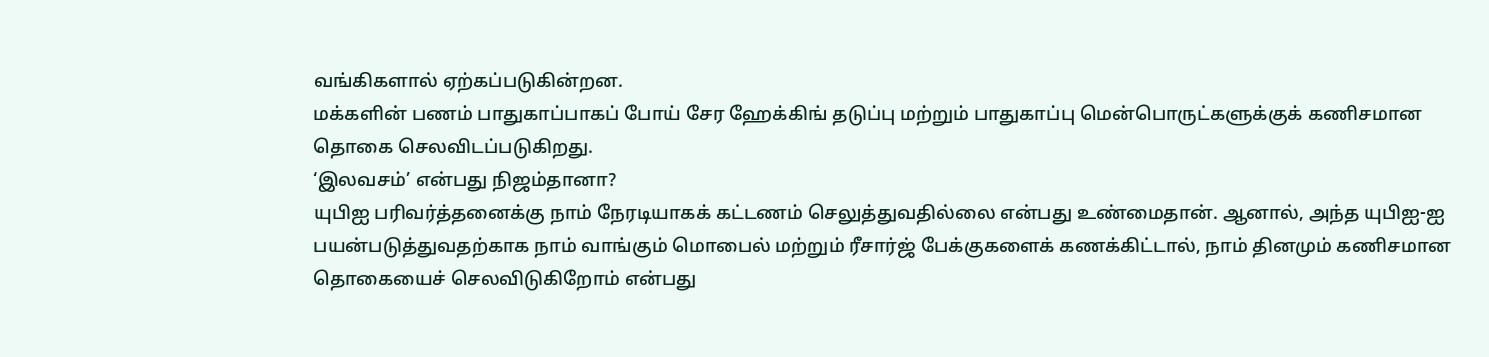வங்கிகளால் ஏற்கப்படுகின்றன.
மக்களின் பணம் பாதுகாப்பாகப் போய் சேர ஹேக்கிங் தடுப்பு மற்றும் பாதுகாப்பு மென்பொருட்களுக்குக் கணிசமான தொகை செலவிடப்படுகிறது.
‘இலவசம்’ என்பது நிஜம்தானா?
யுபிஐ பரிவர்த்தனைக்கு நாம் நேரடியாகக் கட்டணம் செலுத்துவதில்லை என்பது உண்மைதான். ஆனால், அந்த யுபிஐ-ஐ பயன்படுத்துவதற்காக நாம் வாங்கும் மொபைல் மற்றும் ரீசார்ஜ் பேக்குகளைக் கணக்கிட்டால், நாம் தினமும் கணிசமான தொகையைச் செலவிடுகிறோம் என்பது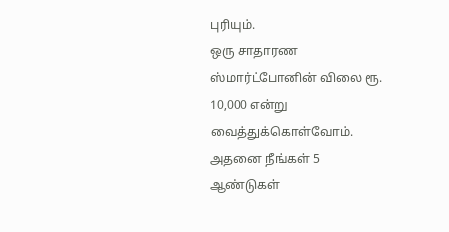புரியும்.
ஒரு சாதாரண ஸ்மார்ட்போனின் விலை ரூ. 10,000 என்று வைத்துக்கொள்வோம். அதனை நீங்கள் 5 ஆண்டுகள்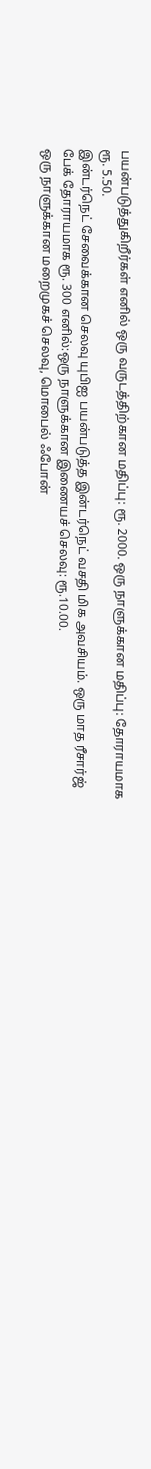பயன்படுத்துகிறீர்கள் எனில் ஒரு வருடத்திற்கான மதிப்பு: ரூ. 2000. ஒரு நாளுக்கான மதிப்பு: தோராயமாக ரூ. 5.50.
இன்டர்நெட் சேவைக்கான செலவு யுபிஐ பயன்படுத்த இன்டர்நெட் வசதி மிக அவசியம். ஒரு மாத ரீசார்ஜ் பேக் தோராயமாக ரூ. 300 எனில்:ஒரு நாளுக்கான இணையச் செலவு: ரூ.10.00.
ஒரு நாளுக்கான மறைமுகச் செலவு, மொபைல் ஃபோன்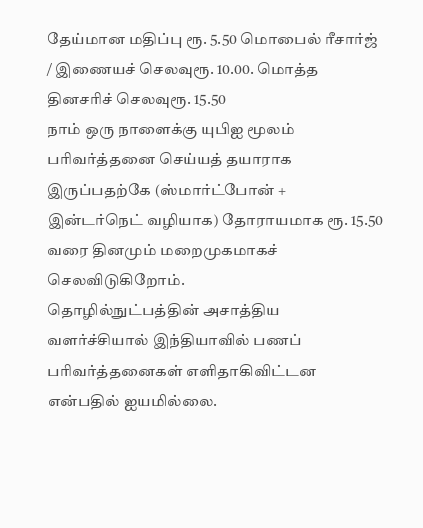தேய்மான மதிப்பு ரூ. 5.50 மொபைல் ரீசார்ஜ் / இணையச் செலவுரூ. 10.00. மொத்த தினசரிச் செலவுரூ. 15.50
நாம் ஒரு நாளைக்கு யுபிஐ மூலம் பரிவர்த்தனை செய்யத் தயாராக இருப்பதற்கே (ஸ்மார்ட்போன் + இன்டர்நெட் வழியாக) தோராயமாக ரூ. 15.50 வரை தினமும் மறைமுகமாகச் செலவிடுகிறோம்.
தொழில்நுட்பத்தின் அசாத்திய வளர்ச்சியால் இந்தியாவில் பணப் பரிவர்த்தனைகள் எளிதாகிவிட்டன என்பதில் ஐயமில்லை.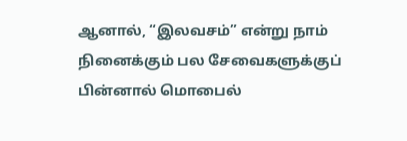ஆனால், “இலவசம்” என்று நாம் நினைக்கும் பல சேவைகளுக்குப் பின்னால் மொபைல்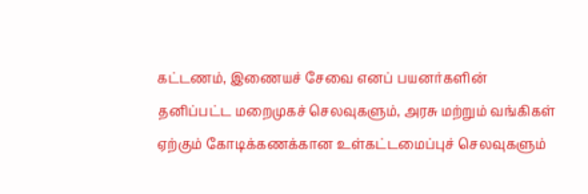கட்டணம், இணையச் சேவை எனப் பயனர்களின் தனிப்பட்ட மறைமுகச் செலவுகளும், அரசு மற்றும் வங்கிகள் ஏற்கும் கோடிக்கணக்கான உள்கட்டமைப்புச் செலவுகளும்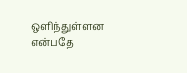ஒளிந்துள்ளன என்பதே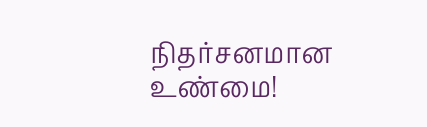நிதர்சனமான உண்மை!